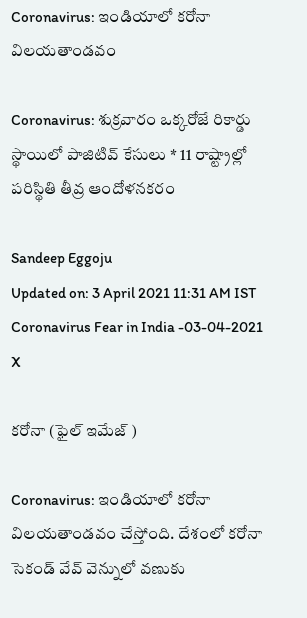Coronavirus: ఇండియాలో కరోనా విలయతాండవం

Coronavirus: శుక్రవారం ఒక్కరోజే రికార్డు స్థాయిలో పాజిటివ్ కేసులు * 11 రాష్ట్రాల్లో పరిస్థితి తీవ్ర ఆందోళనకరం

Sandeep Eggoju
Updated on: 3 April 2021 11:31 AM IST
Coronavirus Fear in India -03-04-2021
X

కరోనా (ఫైల్ ఇమేజ్ )

Coronavirus: ఇండియాలో కరోనా విలయతాండవం చేస్తోంది. దేశంలో కరోనా సెకండ్ వేవ్ వెన్నులో వణుకు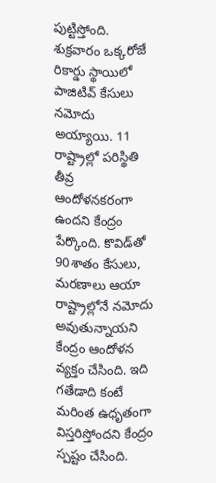పుట్టిస్తోంది. శుక్రవారం ఒక్కరోజే రికార్డు స్థాయిలో పాజిటివ్ కేసులు నమోదు అయ్యాయి. 11 రాష్ట్రాల్లో పరిస్థితి తీవ్ర ఆందోళనకరంగా ఉందని కేంద్రం పేర్కొంది. కొవిడ్‌తో 90శాతం కేసులు, మరణాలు ఆయా రాష్ట్రాల్లోనే నమోదు అవుతున్నాయని కేంద్రం ఆందోళన వ్యక్తం చేసింది. ఇది గతేడాది కంటే మరింత ఉధృతంగా విస్తరిస్తోందని కేంద్రం స్పష్టం చేసింది.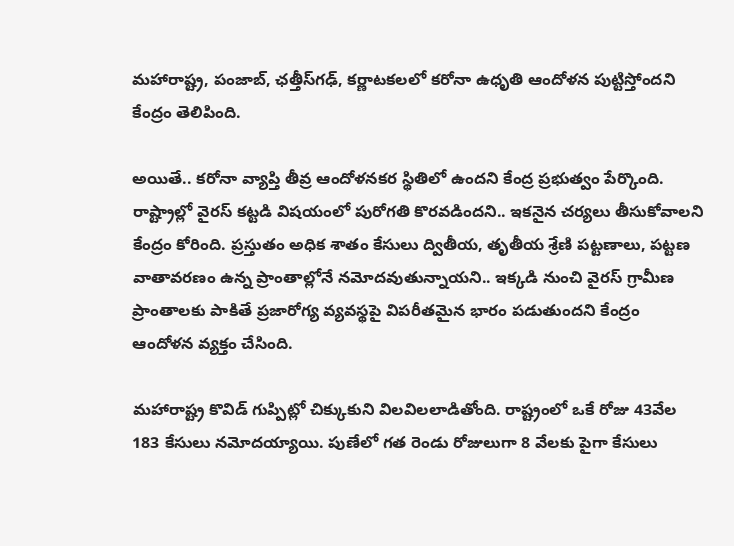మహారాష్ట్ర, పంజాబ్, ఛత్తీస్‌గఢ్, కర్ణాటకలలో కరోనా ఉధృతి ఆందోళన పుట్టిస్తోందని కేంద్రం తెలిపింది.

అయితే.. కరోనా వ్యాప్తి తీవ్ర ఆందోళనకర స్థితిలో ఉందని కేంద్ర ప్రభుత్వం పేర్కొంది. రాష్ట్రాల్లో వైరస్ కట్టడి విషయంలో పురోగతి కొరవడిందని.. ఇకనైన చర్యలు తీసుకోవాలని కేంద్రం కోరింది. ప్రస్తుతం అధిక శాతం కేసులు ద్వితీయ, తృతీయ శ్రేణి పట్టణాలు, పట్టణ వాతావరణం ఉన్న ప్రాంతాల్లోనే నమోదవుతున్నాయని.. ఇక్కడి నుంచి వైరస్ గ్రామీణ ప్రాంతాలకు పాకితే ప్రజారోగ్య వ్యవస్థపై విపరీతమైన భారం పడుతుందని కేంద్రం ఆందోళన వ్యక్తం చేసింది.

మహారాష్ట్ర కొవిడ్ గుప్పిట్లో చిక్కుకుని విలవిలలాడితోంది. రాష్ట్రంలో ఒకే రోజు 43వేల 183 కేసులు నమోదయ్యాయి. పుణేలో గత రెండు రోజులుగా 8 వేలకు పైగా కేసులు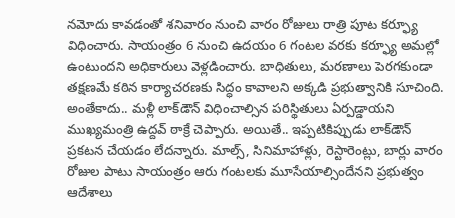నమోదు కావడంతో శనివారం నుంచి వారం రోజులు రాత్రి పూట కర్ఫ్యూ విధించారు. సాయంత్రం 6 నుంచి ఉదయం 6 గంటల వరకు కర్ఫ్యూ అమల్లో ఉంటుందని అధికారులు వెళ్లడించారు. బాధితులు, మరణాలు పెరగకుండా తక్షణమే కఠిన కార్యాచరణకు సిద్ధం కావాలని అక్కడి ప్రభుత్వానికి సూచింది. అంతేకాదు.. మళ్లీ లాక్‌డౌన్ విధించాల్సిన పరిస్థితులు ఏర్పడ్డాయని ముఖ్యమంత్రి ఉద్దవ్ ఠాక్రే చెప్పారు. అయితే.. ఇప్పటికిప్పుడు లాక్‌డౌన్ ప్రకటన చేయడం లేదన్నారు. మాల్స్, సినిమాహాళ్లు, రెస్టారెంట్లు, బార్లు వారం రోజుల పాటు సాయంత్రం ఆరు గంటలకు మూసేయాల్సిందేనని ప్రభుత్వం ఆదేశాలు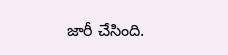జారీ చేసింది.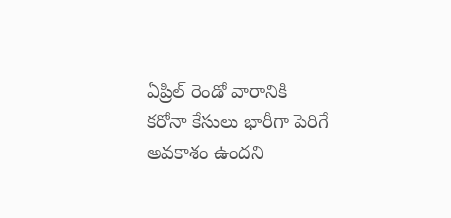ఏప్రిల్ రెండో వారానికి కరోనా కేసులు భారీగా పెరిగే అవకాశం ఉందని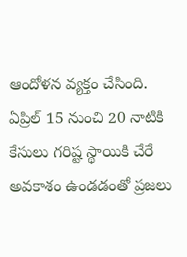ఆందోళన వ్యక్తం చేసింది. ఏప్రిల్ 15 నుంచి 20 నాటికి కేసులు గరిష్ట స్థాయికి చేరే అవకాశం ఉండడంతో ప్రజలు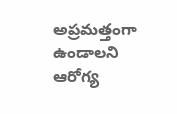అప్రమత్తంగా ఉండాలని ఆరోగ్య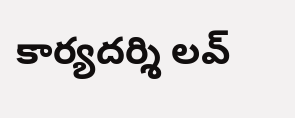కార్యదర్శి లవ్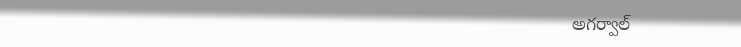అగర్వాల్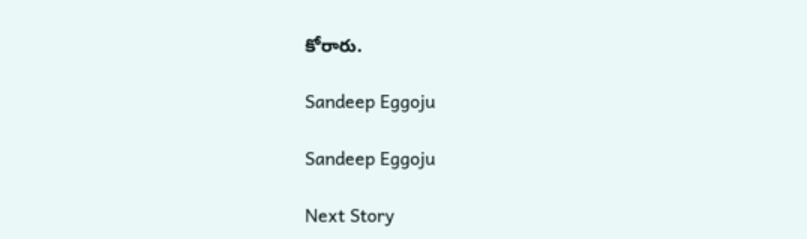కోరారు.

Sandeep Eggoju

Sandeep Eggoju

Next Story